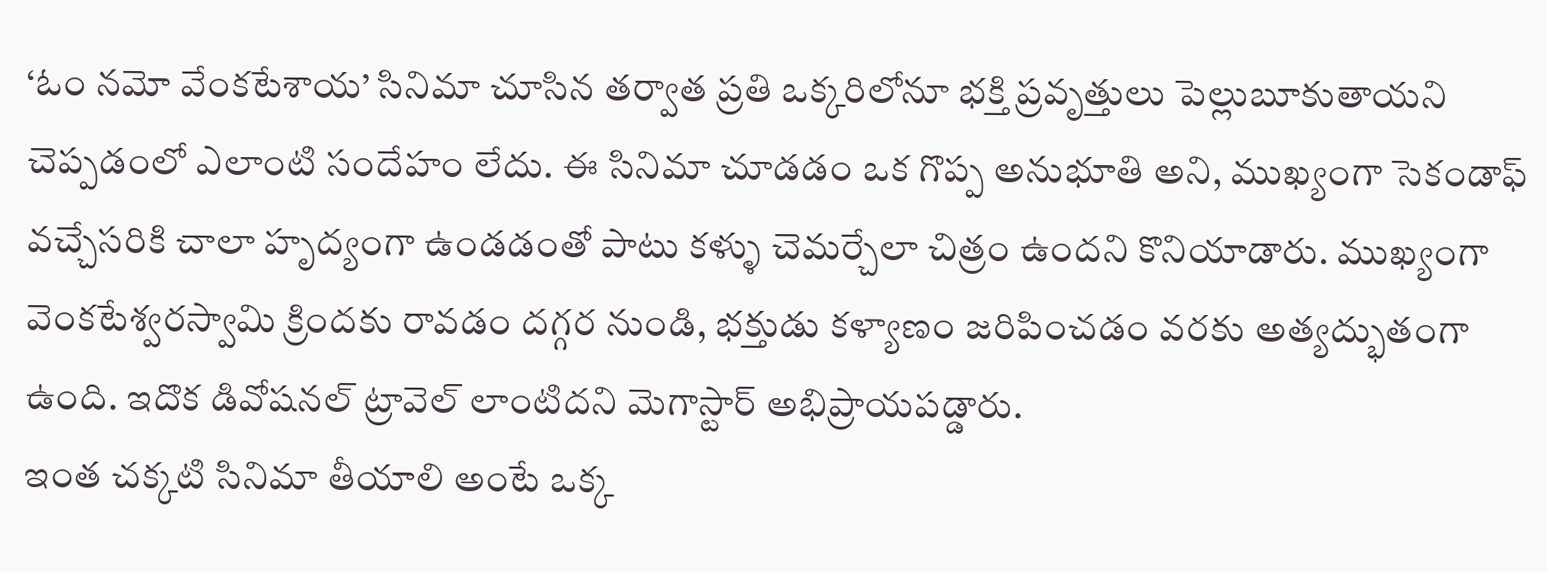‘ఓం నమో వేంకటేశాయ’ సినిమా చూసిన తర్వాత ప్రతి ఒక్కరిలోనూ భక్తి ప్రవృత్తులు పెల్లుబూకుతాయని చెప్పడంలో ఎలాంటి సందేహం లేదు. ఈ సినిమా చూడడం ఒక గొప్ప అనుభూతి అని, ముఖ్యంగా సెకండాఫ్ వచ్చేసరికి చాలా హృద్యంగా ఉండడంతో పాటు కళ్ళు చెమర్చేలా చిత్రం ఉందని కొనియాడారు. ముఖ్యంగా వెంకటేశ్వరస్వామి క్రిందకు రావడం దగ్గర నుండి, భక్తుడు కళ్యాణం జరిపించడం వరకు అత్యద్భుతంగా ఉంది. ఇదొక డివోషనల్ ట్రావెల్ లాంటిదని మెగాస్టార్ అభిప్రాయపడ్డారు.
ఇంత చక్కటి సినిమా తీయాలి అంటే ఒక్క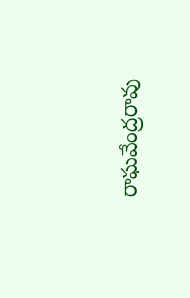రాఘవేంద్రరావు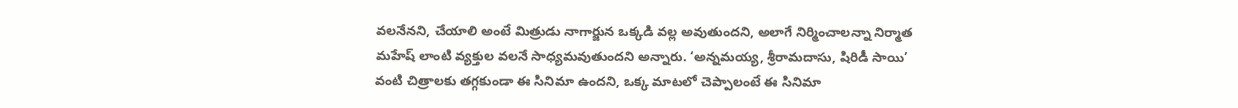వలనేనని, చేయాలి అంటే మిత్రుడు నాగార్జున ఒక్కడి వల్ల అవుతుందని, అలాగే నిర్మించాలన్నా నిర్మాత మహేష్ లాంటి వ్యక్తుల వలనే సాధ్యమవుతుందని అన్నారు. ‘అన్నమయ్య, శ్రీరామదాసు, షిరిడీ సాయి’ వంటి చిత్రాలకు తగ్గకుండా ఈ సినిమా ఉందని, ఒక్క మాటలో చెప్పాలంటే ఈ సినిమా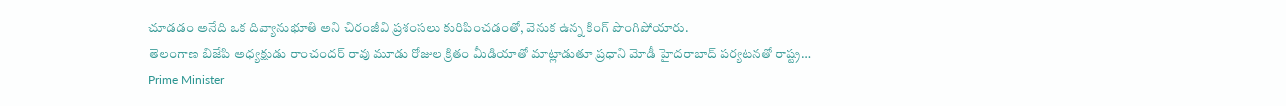చూడడం అనేది ఒక దివ్యానుభూతి అని చిరంజీవి ప్రశంసలు కురిపించడంతో, వెనుక ఉన్న కింగ్ పొంగిపోయారు.
తెలంగాణ బిజేపి అధ్యక్షుడు రాంచందర్ రావు మూడు రోజుల క్రితం మీడియాతో మాట్లాడుతూ ప్రధాని మోడీ హైదరాబాద్ పర్యటనతో రాష్ట్ర…
Prime Minister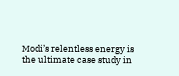Modi’s relentless energy is the ultimate case study in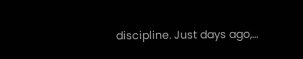discipline. Just days ago,…